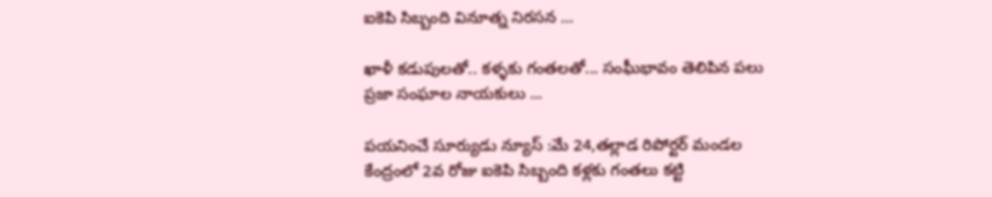ఐకెపి సిబ్బంది వినూత్న నిరసన …

ఖాళీ కడుపులతో.. కళ్ళకు గంతలతో... సంఘీభావం తెలిపిన పలు ప్రజా సంఘాల నాయకులు ...

పయనించే సూర్యుడు న్యూస్ :మే 24,తల్లాడ రిపోర్టర్ మండల కేంద్రంలో 2వ రోజు ఐకెపి సిబ్బంది కళ్లకు గంతలు కట్టి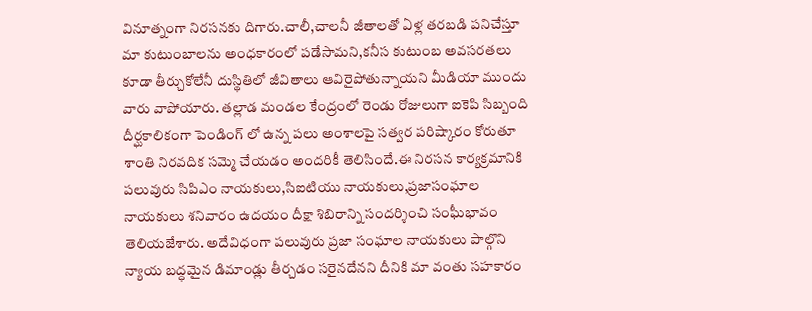వినూత్నంగా నిరసనకు దిగారు.చాలీ,చాలనీ జీతాలతో ఏళ్ల తరబడి పనిచేస్తూ మా కుటుంబాలను అంధకారంలో పడేసామని,కనీస కుటుంబ అవసరతలు కూడా తీర్చుకోలేనీ దుస్థితిలో జీవితాలు ఆవిరైపోతున్నాయని మీడియా ముందు వారు వాపోయారు. తల్లాడ మండల కేంద్రంలో రెండు రోజులుగా ఐకెపి సిబ్బంది దీర్ఘకాలికంగా పెండింగ్ లో ఉన్న పలు అంశాలపై సత్వర పరిష్కారం కోరుతూ శాంతి నిరవదిక సమ్మె చేయడం అందరికీ తెలిసిందే.ఈ నిరసన కార్యక్రమానికి పలువురు సిపిఎం నాయకులు,సిఐటియు నాయకులు,ప్రజాసంఘాల నాయకులు శనివారం ఉదయం దీక్షా శిబిరాన్ని సందర్శించి సంఘీభావం తెలియజేశారు. అదేవిధంగా పలువురు ప్రజా సంఘాల నాయకులు పాల్గొని న్యాయ బద్ధమైన డిమాండ్లు తీర్చడం సరైనదేనని దీనికి మా వంతు సహకారం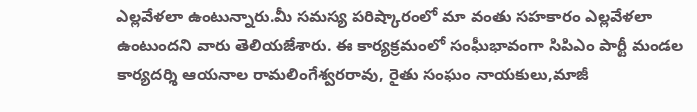ఎల్లవేళలా ఉంటున్నారు.మీ సమస్య పరిష్కారంలో మా వంతు సహకారం ఎల్లవేళలా ఉంటుందని వారు తెలియజేశారు. ఈ కార్యక్రమంలో సంఘీభావంగా సిపిఎం పార్టీ మండల కార్యదర్శి ఆయనాల రామలింగేశ్వరరావు, రైతు సంఘం నాయకులు,మాజీ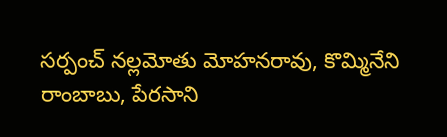సర్పంచ్ నల్లమోతు మోహనరావు, కొమ్మినేని రాంబాబు, పేరసాని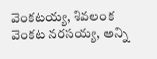వెంకటయ్య, శివలంక వెంకట నరసయ్య, అన్ని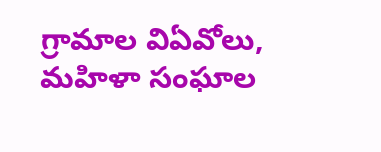గ్రామాల విఏవోలు, మహిళా సంఘాల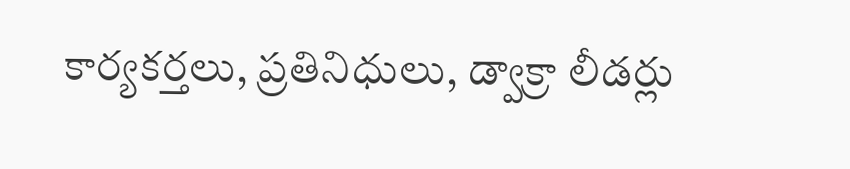కార్యకర్తలు, ప్రతినిధులు, డ్వాక్రా లీడర్లు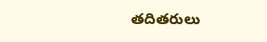తదితరులు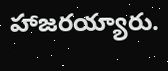హాజరయ్యారు.